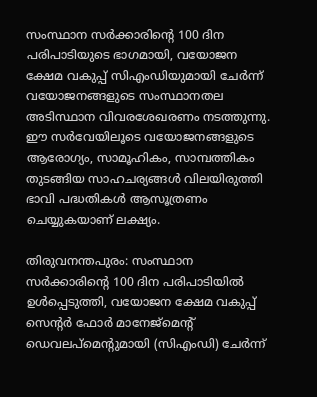സംസ്ഥാന സര്‍ക്കാരിന്‍റെ 100 ദിന പരിപാടിയുടെ ഭാഗമായി, വയോജന ക്ഷേമ വകുപ്പ് സിഎംഡിയുമായി ചേർന്ന് വയോജനങ്ങളുടെ സംസ്ഥാനതല അടിസ്ഥാന വിവരശേഖരണം നടത്തുന്നു. ഈ സർവേയിലൂടെ വയോജനങ്ങളുടെ ആരോഗ്യം, സാമൂഹികം, സാമ്പത്തികം തുടങ്ങിയ സാഹചര്യങ്ങൾ വിലയിരുത്തി ഭാവി പദ്ധതികൾ ആസൂത്രണം ചെയ്യുകയാണ് ലക്ഷ്യം.

തിരുവനന്തപുരം: സംസ്ഥാന സര്‍ക്കാരിന്‍റെ 100 ദിന പരിപാടിയില്‍ ഉള്‍പ്പെടുത്തി, വയോജന ക്ഷേമ വകുപ്പ് സെന്‍റര്‍ ഫോര്‍ മാനേജ്‌മെന്‍റ് ഡെവലപ്‌മെന്‍റുമായി (സിഎംഡി) ചേര്‍ന്ന്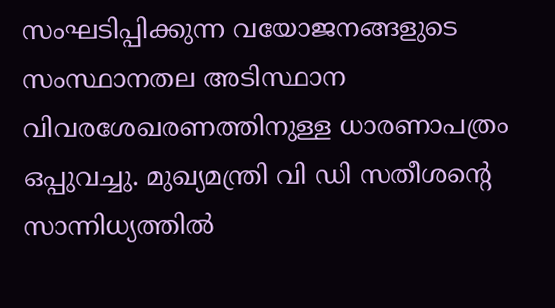സംഘടിപ്പിക്കുന്ന വയോജനങ്ങളുടെ സംസ്ഥാനതല അടിസ്ഥാന വിവരശേഖരണത്തിനുള്ള ധാരണാപത്രം ഒപ്പുവച്ചു. മുഖ്യമന്ത്രി വി ഡി സതീശന്‍റെ സാന്നിധ്യത്തില്‍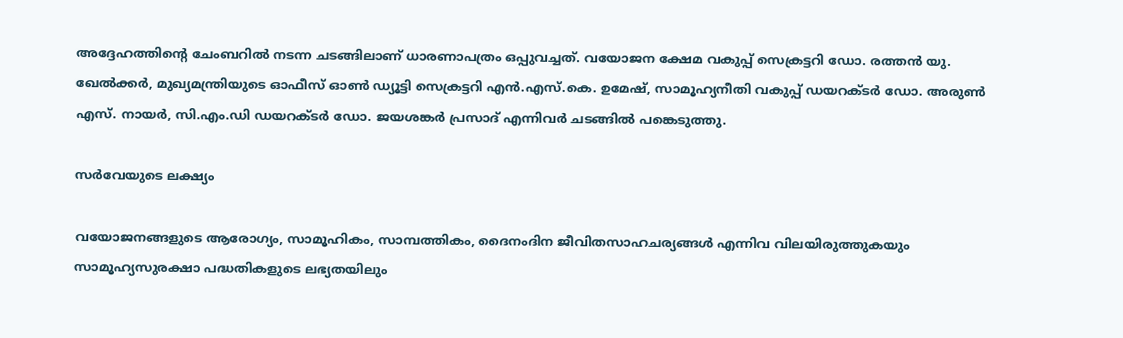അദ്ദേഹത്തിന്‍റെ ചേംബറില്‍ നടന്ന ചടങ്ങിലാണ് ധാരണാപത്രം ഒപ്പുവച്ചത്. വയോജന ക്ഷേമ വകുപ്പ് സെക്രട്ടറി ഡോ. രത്തന്‍ യു. ഖേല്‍ക്കര്‍, മുഖ്യമന്ത്രിയുടെ ഓഫീസ് ഓണ്‍ ഡ്യൂട്ടി സെക്രട്ടറി എന്‍.എസ്.കെ. ഉമേഷ്, സാമൂഹ്യനീതി വകുപ്പ് ഡയറക്ടര്‍ ഡോ. അരുണ്‍ എസ്. നായര്‍, സി.എം.ഡി ഡയറക്ടര്‍ ഡോ. ജയശങ്കര്‍ പ്രസാദ് എന്നിവര്‍ ചടങ്ങില്‍ പങ്കെടുത്തു.

സര്‍വേയുടെ ലക്ഷ്യം

വയോജനങ്ങളുടെ ആരോഗ്യം, സാമൂഹികം, സാമ്പത്തികം, ദൈനംദിന ജീവിതസാഹചര്യങ്ങള്‍ എന്നിവ വിലയിരുത്തുകയും സാമൂഹ്യസുരക്ഷാ പദ്ധതികളുടെ ലഭ്യതയിലും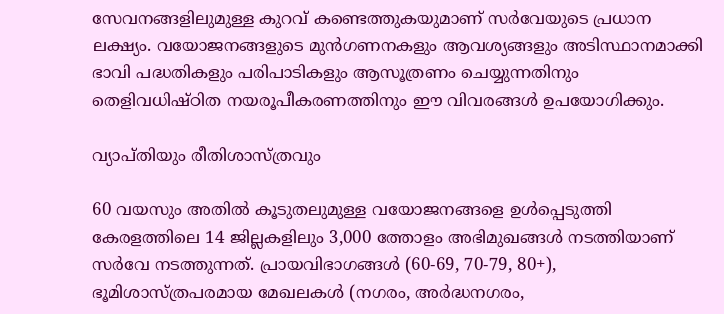സേവനങ്ങളിലുമുള്ള കുറവ് കണ്ടെത്തുകയുമാണ് സര്‍വേയുടെ പ്രധാന ലക്ഷ്യം. വയോജനങ്ങളുടെ മുന്‍ഗണനകളും ആവശ്യങ്ങളും അടിസ്ഥാനമാക്കി ഭാവി പദ്ധതികളും പരിപാടികളും ആസൂത്രണം ചെയ്യുന്നതിനും തെളിവധിഷ്ഠിത നയരൂപീകരണത്തിനും ഈ വിവരങ്ങള്‍ ഉപയോഗിക്കും.

വ്യാപ്തിയും രീതിശാസ്ത്രവും

60 വയസും അതില്‍ കൂടുതലുമുള്ള വയോജനങ്ങളെ ഉള്‍പ്പെടുത്തി കേരളത്തിലെ 14 ജില്ലകളിലും 3,000 ത്തോളം അഭിമുഖങ്ങള്‍ നടത്തിയാണ് സര്‍വേ നടത്തുന്നത്. പ്രായവിഭാഗങ്ങള്‍ (60-69, 70-79, 80+), ഭൂമിശാസ്ത്രപരമായ മേഖലകള്‍ (നഗരം, അര്‍ദ്ധനഗരം,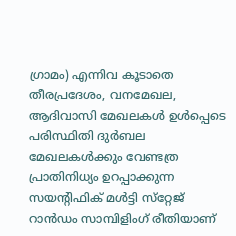ഗ്രാമം) എന്നിവ കൂടാതെ തീരപ്രദേശം, വനമേഖല, ആദിവാസി മേഖലകള്‍ ഉള്‍പ്പെടെ പരിസ്ഥിതി ദുര്‍ബല മേഖലകള്‍ക്കും വേണ്ടത്ര പ്രാതിനിധ്യം ഉറപ്പാക്കുന്ന സയന്റിഫിക് മള്‍ട്ടി സ്‌റ്റേജ് റാന്‍ഡം സാമ്പിളിംഗ് രീതിയാണ്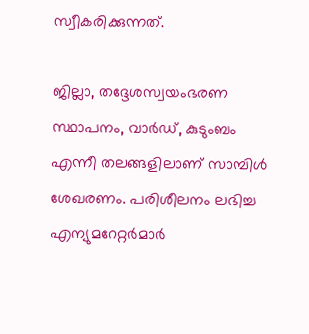സ്വീകരിക്കുന്നത്.

ജില്ലാ, തദ്ദേശസ്വയംഭരണ സ്ഥാപനം, വാര്‍ഡ്, കുടുംബം എന്നീ തലങ്ങളിലാണ് സാമ്പിള്‍ ശേഖരണം. പരിശീലനം ലഭിച്ച എന്യുമറേറ്റര്‍മാര്‍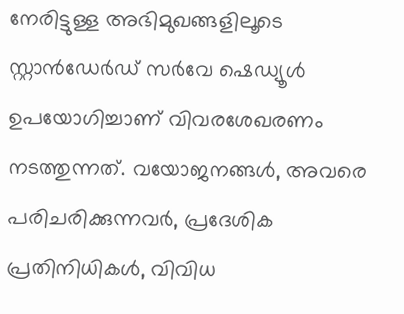നേരിട്ടുള്ള അഭിമുഖങ്ങളിലൂടെ സ്റ്റാന്‍ഡേര്‍ഡ് സര്‍വേ ഷെഡ്യൂള്‍ ഉപയോഗിച്ചാണ് വിവരശേഖരണം നടത്തുന്നത്. വയോജനങ്ങള്‍, അവരെ പരിചരിക്കുന്നവര്‍, പ്രദേശിക പ്രതിനിധികള്‍, വിവിധ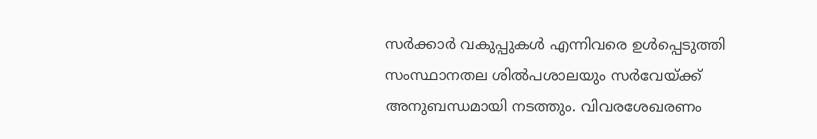സര്‍ക്കാര്‍ വകുപ്പുകള്‍ എന്നിവരെ ഉള്‍പ്പെടുത്തി സംസ്ഥാനതല ശില്‍പശാലയും സര്‍വേയ്ക്ക് അനുബന്ധമായി നടത്തും. വിവരശേഖരണം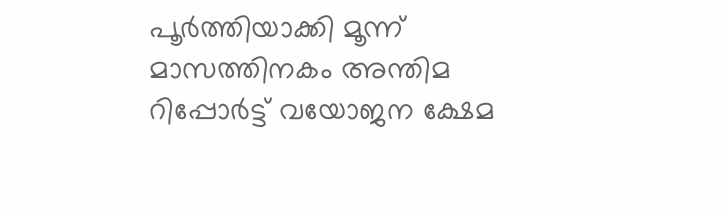പൂര്‍ത്തിയാക്കി മൂന്ന് മാസത്തിനകം അന്തിമ റിപ്പോര്‍ട്ട് വയോജന ക്ഷേമ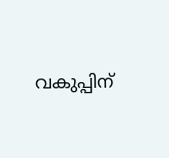വകുപ്പിന്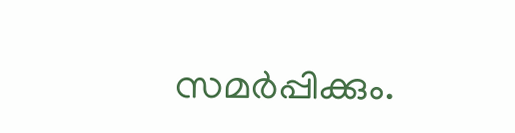സമര്‍പ്പിക്കും.